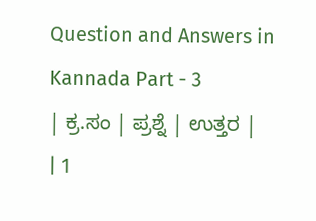Question and Answers in Kannada Part - 3
| ಕ್ರ.ಸಂ | ಪ್ರಶ್ನೆ | ಉತ್ತರ |
| 1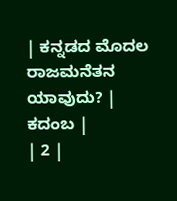| ಕನ್ನಡದ ಮೊದಲ ರಾಜಮನೆತನ ಯಾವುದು? | ಕದಂಬ |
| 2 |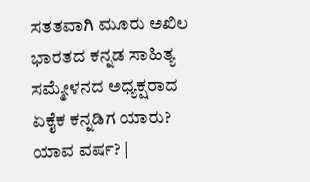ಸತತವಾಗಿ ಮೂರು ಅಖಿಲ ಭಾರತದ ಕನ್ನಡ ಸಾಹಿತ್ಯ ಸಮ್ಮೇಳನದ ಅಧ್ಯಕ್ಷರಾದ ಏಕೈಕ ಕನ್ನಡಿಗ ಯಾರು? ಯಾವ ವರ್ಷ? |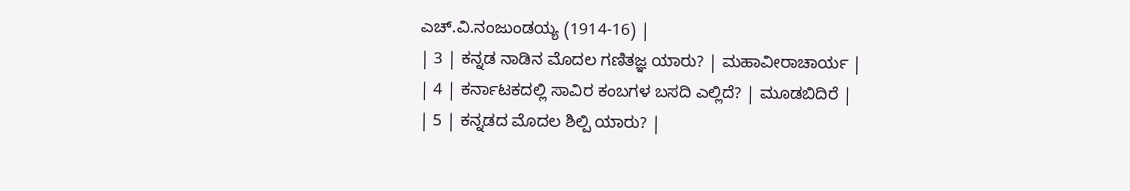ಎಚ್.ವಿ.ನಂಜುಂಡಯ್ಯ (1914-16) |
| 3 | ಕನ್ನಡ ನಾಡಿನ ಮೊದಲ ಗಣಿತಜ್ಞ ಯಾರು? | ಮಹಾವೀರಾಚಾರ್ಯ |
| 4 | ಕರ್ನಾಟಕದಲ್ಲಿ ಸಾವಿರ ಕಂಬಗಳ ಬಸದಿ ಎಲ್ಲಿದೆ? | ಮೂಡಬಿದಿರೆ |
| 5 | ಕನ್ನಡದ ಮೊದಲ ಶಿಲ್ಪಿ ಯಾರು? |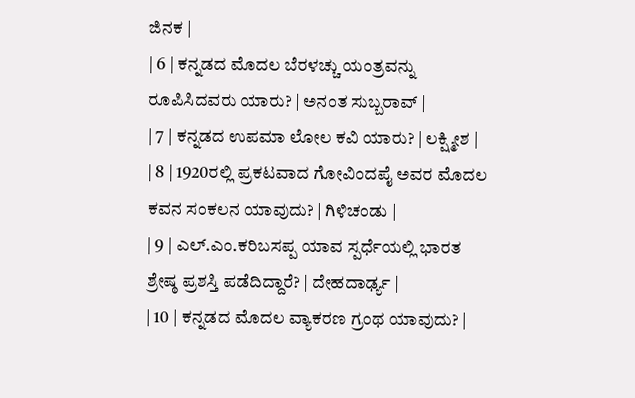ಜಿನಕ |
| 6 | ಕನ್ನಡದ ಮೊದಲ ಬೆರಳಚ್ಚು ಯಂತ್ರವನ್ನು ರೂಪಿಸಿದವರು ಯಾರು? | ಅನಂತ ಸುಬ್ಬರಾವ್ |
| 7 | ಕನ್ನಡದ ಉಪಮಾ ಲೋಲ ಕವಿ ಯಾರು? | ಲಕ್ಷ್ಮೀಶ |
| 8 | 1920ರಲ್ಲಿ ಪ್ರಕಟವಾದ ಗೋವಿಂದಪೈ ಅವರ ಮೊದಲ ಕವನ ಸಂಕಲನ ಯಾವುದು? | ಗಿಳಿಚಂಡು |
| 9 | ಎಲ್.ಎಂ.ಕರಿಬಸಪ್ಪ ಯಾವ ಸ್ಪರ್ಧೆಯಲ್ಲಿ ಭಾರತ ಶ್ರೇಷ್ಠ ಪ್ರಶಸ್ತಿ ಪಡೆದಿದ್ದಾರೆ? | ದೇಹದಾರ್ಢ್ಯ |
| 10 | ಕನ್ನಡದ ಮೊದಲ ವ್ಯಾಕರಣ ಗ್ರಂಥ ಯಾವುದು? |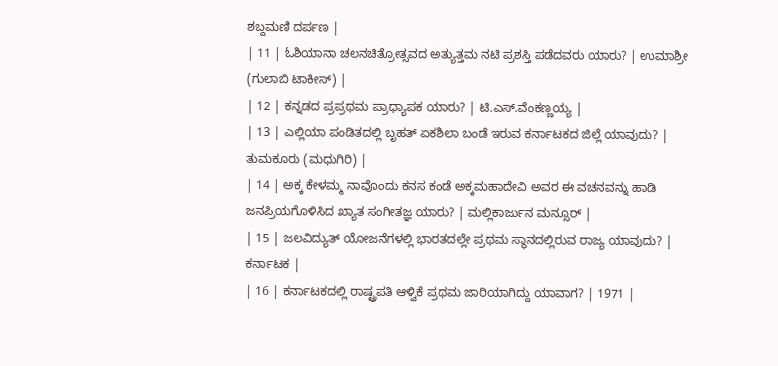ಶಬ್ದಮಣಿ ದರ್ಪಣ |
| 11 | ಓಶಿಯಾನಾ ಚಲನಚಿತ್ರೋತ್ಸವದ ಅತ್ಯುತ್ತಮ ನಟಿ ಪ್ರಶಸ್ತಿ ಪಡೆದವರು ಯಾರು? | ಉಮಾಶ್ರೀ (ಗುಲಾಬಿ ಟಾಕೀಸ್) |
| 12 | ಕನ್ನಡದ ಪ್ರಪ್ರಥಮ ಪ್ರಾಧ್ಯಾಪಕ ಯಾರು? | ಟಿ.ಎಸ್.ವೆಂಕಣ್ಣಯ್ಯ |
| 13 | ಎಲ್ಲಿಯಾ ಪಂಡಿತದಲ್ಲಿ ಬೃಹತ್ ಏಕಶಿಲಾ ಬಂಡೆ ಇರುವ ಕರ್ನಾಟಕದ ಜಿಲ್ಲೆ ಯಾವುದು? | ತುಮಕೂರು (ಮಧುಗಿರಿ) |
| 14 | ಅಕ್ಕ ಕೇಳಮ್ಮ ನಾವೊಂದು ಕನಸ ಕಂಡೆ ಅಕ್ಕಮಹಾದೇವಿ ಅವರ ಈ ವಚನವನ್ನು ಹಾಡಿ ಜನಪ್ರಿಯಗೊಳಿಸಿದ ಖ್ಯಾತ ಸಂಗೀತಜ್ಞ ಯಾರು? | ಮಲ್ಲಿಕಾರ್ಜುನ ಮನ್ಸೂರ್ |
| 15 | ಜಲವಿದ್ಯುತ್ ಯೋಜನೆಗಳಲ್ಲಿ ಭಾರತದಲ್ಲೇ ಪ್ರಥಮ ಸ್ಥಾನದಲ್ಲಿರುವ ರಾಜ್ಯ ಯಾವುದು? | ಕರ್ನಾಟಕ |
| 16 | ಕರ್ನಾಟಕದಲ್ಲಿ ರಾಷ್ಟ್ರಪತಿ ಆಳ್ವಿಕೆ ಪ್ರಥಮ ಜಾರಿಯಾಗಿದ್ದು ಯಾವಾಗ? | 1971 |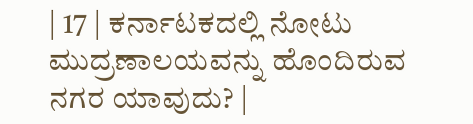| 17 | ಕರ್ನಾಟಕದಲ್ಲಿ ನೋಟು ಮುದ್ರಣಾಲಯವನ್ನು ಹೊಂದಿರುವ ನಗರ ಯಾವುದು? |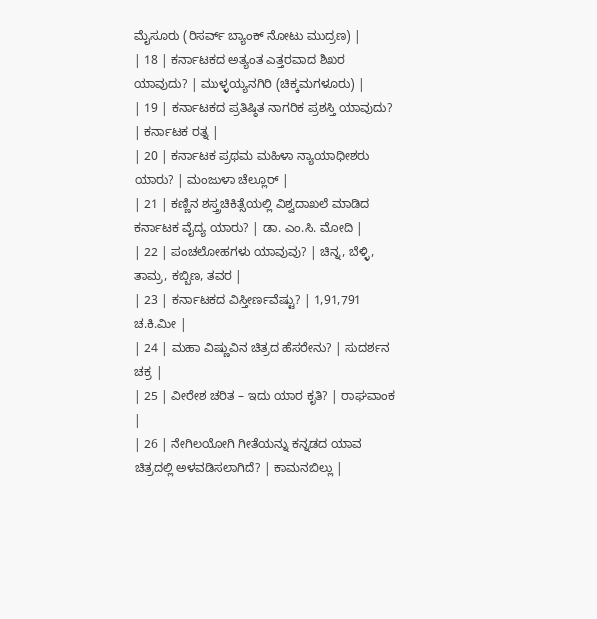ಮೈಸೂರು (ರಿಸರ್ವ್ ಬ್ಯಾಂಕ್ ನೋಟು ಮುದ್ರಣ) |
| 18 | ಕರ್ನಾಟಕದ ಅತ್ಯಂತ ಎತ್ತರವಾದ ಶಿಖರ ಯಾವುದು? | ಮುಳ್ಳಯ್ಯನಗಿರಿ (ಚಿಕ್ಕಮಗಳೂರು) |
| 19 | ಕರ್ನಾಟಕದ ಪ್ರತಿಷ್ಠಿತ ನಾಗರಿಕ ಪ್ರಶಸ್ತಿ ಯಾವುದು? | ಕರ್ನಾಟಕ ರತ್ನ |
| 20 | ಕರ್ನಾಟಕ ಪ್ರಥಮ ಮಹಿಳಾ ನ್ಯಾಯಾಧೀಶರು ಯಾರು? | ಮಂಜುಳಾ ಚೆಲ್ಲೂರ್ |
| 21 | ಕಣ್ಣಿನ ಶಸ್ತ್ರಚಿಕಿತ್ಸೆಯಲ್ಲಿ ವಿಶ್ವದಾಖಲೆ ಮಾಡಿದ ಕರ್ನಾಟಕ ವೈದ್ಯ ಯಾರು? | ಡಾ. ಎಂ.ಸಿ. ಮೋದಿ |
| 22 | ಪಂಚಲೋಹಗಳು ಯಾವುವು? | ಚಿನ್ನ, ಬೆಳ್ಳಿ, ತಾಮ್ರ, ಕಬ್ಬಿಣ, ತವರ |
| 23 | ಕರ್ನಾಟಕದ ವಿಸ್ತೀರ್ಣವೆಷ್ಟು? | 1,91,791 ಚ.ಕಿ.ಮೀ |
| 24 | ಮಹಾ ವಿಷ್ಣುವಿನ ಚಿತ್ರದ ಹೆಸರೇನು? | ಸುದರ್ಶನ ಚಕ್ರ |
| 25 | ವೀರೇಶ ಚರಿತ – ಇದು ಯಾರ ಕೃತಿ? | ರಾಘವಾಂಕ |
| 26 | ನೇಗಿಲಯೋಗಿ ಗೀತೆಯನ್ನು ಕನ್ನಡದ ಯಾವ ಚಿತ್ರದಲ್ಲಿ ಅಳವಡಿಸಲಾಗಿದೆ? | ಕಾಮನಬಿಲ್ಲು |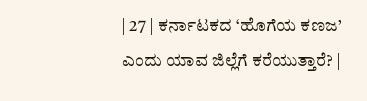| 27 | ಕರ್ನಾಟಕದ ‘ಹೊಗೆಯ ಕಣಜ’ ಎಂದು ಯಾವ ಜಿಲ್ಲೆಗೆ ಕರೆಯುತ್ತಾರೆ? |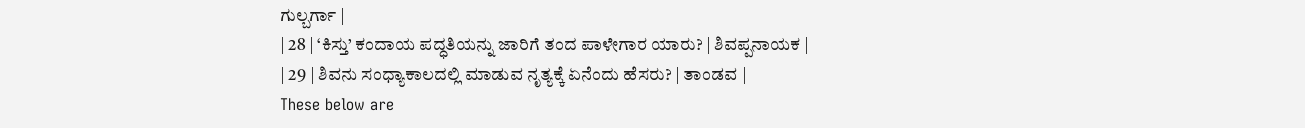ಗುಲ್ಬರ್ಗಾ |
| 28 | ‘ಕಿಸ್ತು’ ಕಂದಾಯ ಪದ್ಧತಿಯನ್ನು ಜಾರಿಗೆ ತಂದ ಪಾಳೇಗಾರ ಯಾರು? | ಶಿವಪ್ಪನಾಯಕ |
| 29 | ಶಿವನು ಸಂಧ್ಯಾಕಾಲದಲ್ಲಿ ಮಾಡುವ ನೃತ್ಯಕ್ಕೆ ಏನೆಂದು ಹೆಸರು? | ತಾಂಡವ |
These below are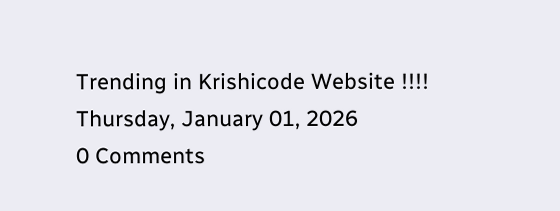Trending in Krishicode Website !!!!
Thursday, January 01, 2026
0 Comments